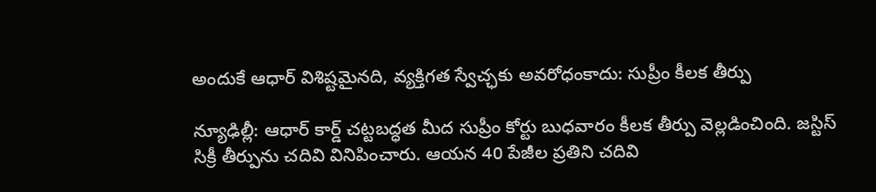అందుకే ఆధార్ విశిష్టమైనది, వ్యక్తిగత స్వేచ్ఛకు అవరోధంకాదు: సుప్రీం కీలక తీర్పు

న్యూఢిల్లీ: ఆధార్ కార్డ్ చట్టబద్ధత మీద సుప్రీం కోర్టు బుధవారం కీలక తీర్పు వెల్లడించింది. జస్టిస్ సిక్రీ తీర్పును చదివి వినిపించారు. ఆయన 40 పేజీల ప్రతిని చదివి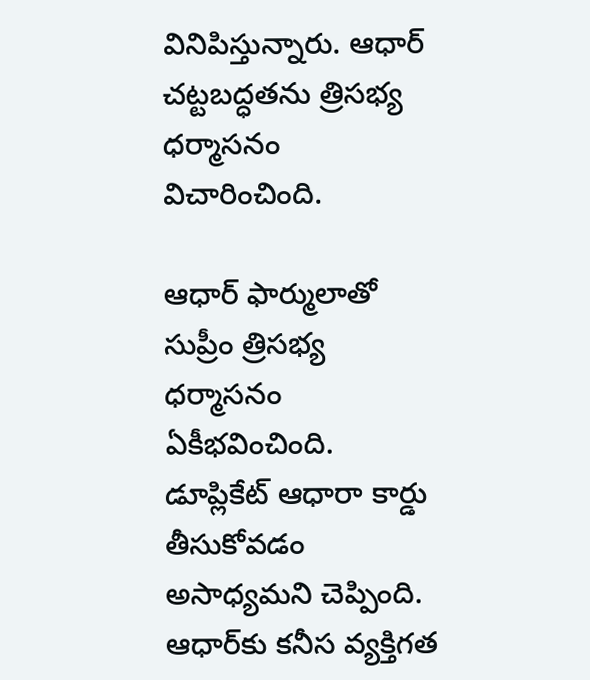వినిపిస్తున్నారు. ఆధార్ చట్టబద్ధతను త్రిసభ్య ధర్మాసనం విచారించింది.

ఆధార్ ఫార్ములాతో సుప్రీం త్రిసభ్య ధర్మాసనం ఏకీభవించింది. డూప్లికేట్ ఆధారా కార్డు తీసుకోవడం అసాధ్యమని చెప్పింది. ఆధార్‌కు కనీస వ్యక్తిగత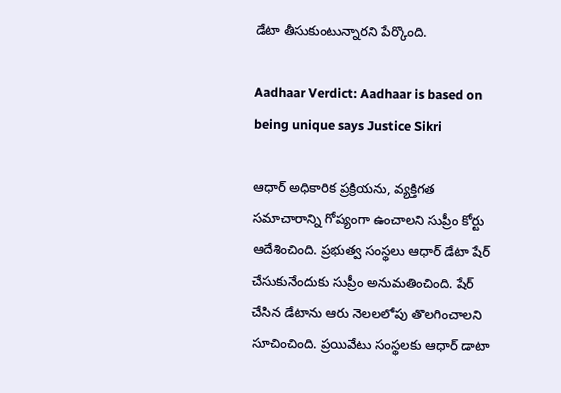డేటా తీసుకుంటున్నారని పేర్కొంది.

Aadhaar Verdict: Aadhaar is based on being unique says Justice Sikri

ఆధార్ అధికారిక ప్రక్రియను, వ్యక్తిగత సమాచారాన్ని గోప్యంగా ఉంచాలని సుప్రీం కోర్టు ఆదేశించింది. ప్రభుత్వ సంస్థలు ఆధార్ డేటా షేర్ చేసుకునేందుకు సుప్రీం అనుమతించింది. షేర్ చేసిన డేటాను ఆరు నెలలలోపు తొలగించాలని సూచించింది. ప్రయివేటు సంస్థలకు ఆధార్ డాటా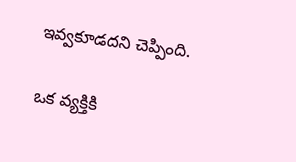ఇవ్వకూడదని చెప్పింది.

ఒక వ్యక్తికి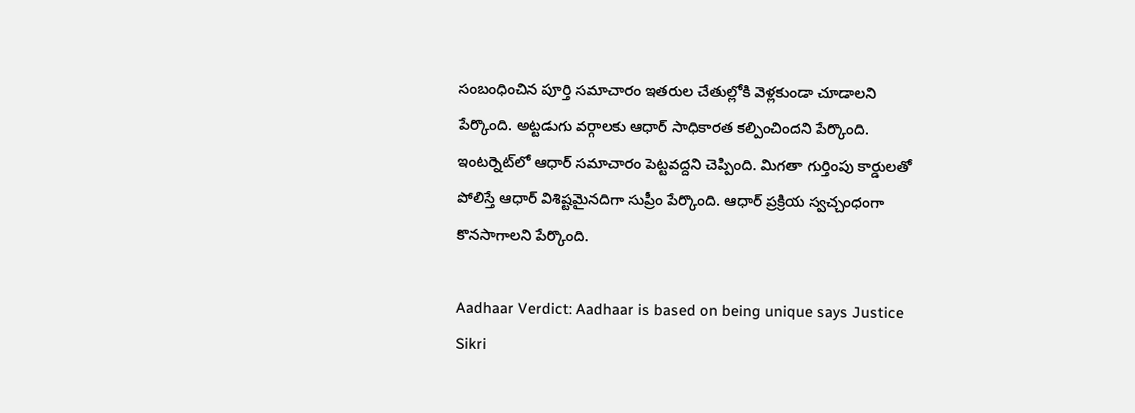సంబంధించిన పూర్తి సమాచారం ఇతరుల చేతుల్లోకి వెళ్లకుండా చూడాలని పేర్కొంది. అట్టడుగు వర్గాలకు ఆధార్ సాధికారత కల్పించిందని పేర్కొంది. ఇంటర్నెట్‌లో ఆధార్ సమాచారం పెట్టవద్దని చెప్పింది. మిగతా గుర్తింపు కార్డులతో పోలిస్తే ఆధార్ విశిష్టమైనదిగా సుప్రీం పేర్కొంది. ఆధార్ ప్రక్రియ స్వచ్చంధంగా కొనసాగాలని పేర్కొంది.

Aadhaar Verdict: Aadhaar is based on being unique says Justice Sikri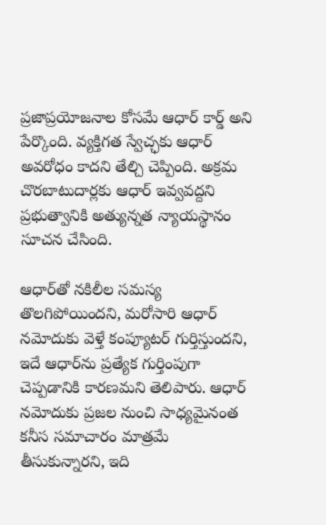ప్రజాప్రయోజనాల కోసమే ఆధార్ కార్డ్ అని పేర్కొంది. వ్యక్తిగత స్వేచ్ఛకు ఆధార్ అవరోధం కాదని తేల్చి చెప్పింది. అక్రమ చొరబాటుదార్లకు ఆధార్ ఇవ్వవద్దని ప్రభుత్వానికి అత్యున్నత న్యాయస్థానం సూచన చేసింది.

ఆధార్‌తో నకిలీల సమస్య తొలగిపోయిందని, మరోసారి ఆధార్ నమోదుకు వెళ్తే కంప్యూటర్ గుర్తిస్తుందని, ఇదే ఆధార్‌ను ప్రత్యేక గుర్తింపుగా చెప్పడానికి కారణమని తెలిపారు. ఆధార్ నమోదుకు ప్రజల నుంచి సాధ్యమైనంత కనీస సమాచారం మాత్రమే తీసుకున్నారని, ఇది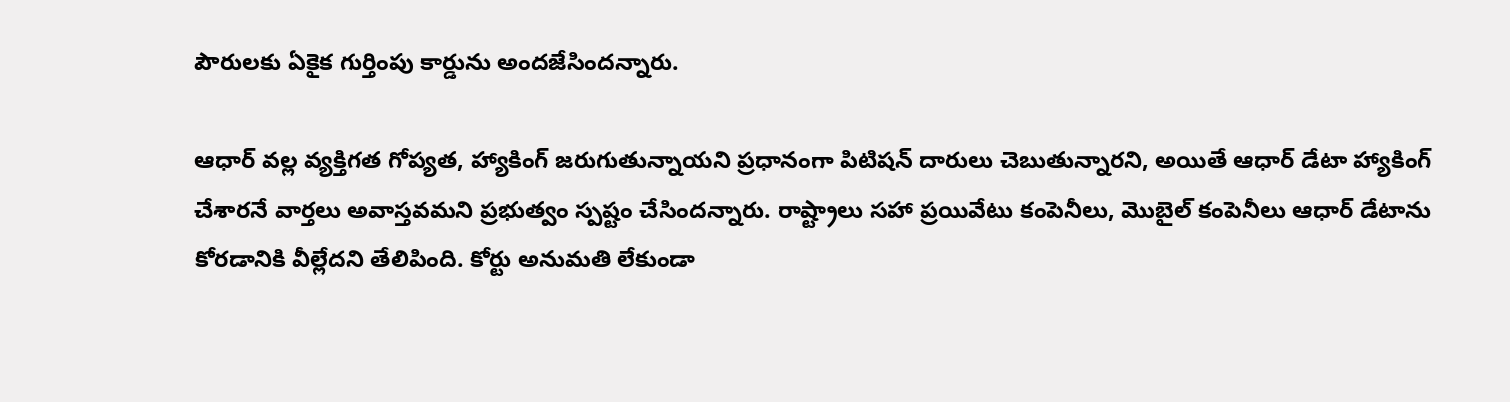పౌరులకు ఏకైక గుర్తింపు కార్డును అందజేసిందన్నారు.

ఆధార్ వల్ల వ్యక్తిగత గోప్యత, హ్యాకింగ్ జరుగుతున్నాయని ప్రధానంగా పిటిషన్ దారులు చెబుతున్నారని, అయితే ఆధార్ డేటా హ్యాకింగ్ చేశారనే వార్తలు అవాస్తవమని ప్రభుత్వం స్పష్టం చేసిందన్నారు. రాష్ట్రాలు సహా ప్రయివేటు కంపెనీలు, మొబైల్ కంపెనీలు ఆధార్ డేటాను కోరడానికి వీల్లేదని తేలిపింది. కోర్టు అనుమతి లేకుండా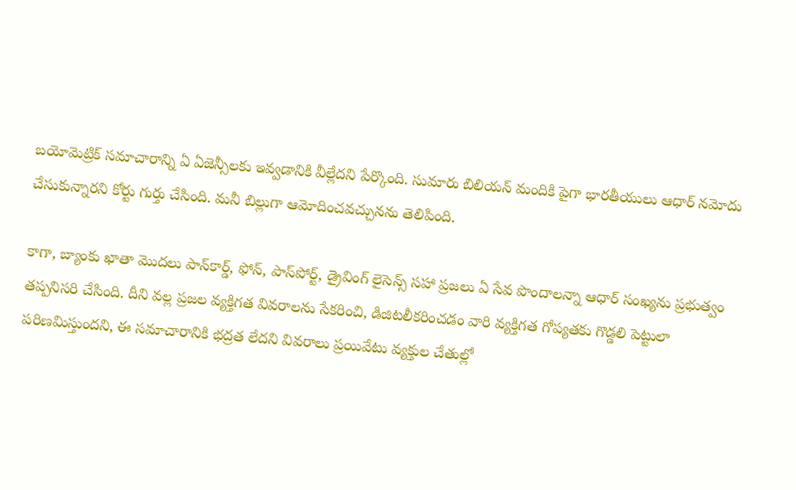బయోమెట్రిక్ సమాచారాన్ని ఏ ఏజెన్సీలకు ఇవ్వడానికి వీల్లేదని పేర్కొంది. సుమారు బిలియన్ మందికి పైగా భారతీయులు ఆధార్ నమోదు చేసుకున్నారని కోర్టు గుర్తు చేసింది. మనీ బిల్లుగా ఆమోదించవచ్చునను తెలిపింది.

కాగా, బ్యాంకు ఖాతా మొదలు పాన్‌కార్డ్‌, ఫోన్‌, పాస్‌పోర్ట్‌, డ్రైవింగ్‌ లైసెన్స్ సహా ప్రజలు ఏ సేవ పొందాలన్నా ఆధార్‌ సంఖ్యను ప్రభుత్వం తప్పనిసరి చేసింది. దీని వల్ల ప్రజల వ్యక్తిగత వివరాలను సేకరించి, డిజిటలీకరించడం వారి వ్యక్తిగత గోప్యతకు గొడ్డలి పెట్టులా పరిణమిస్తుందని, ఈ సమాచారానికి భద్రత లేదని వివరాలు ప్రయివేటు వ్యక్తుల చేతుల్లో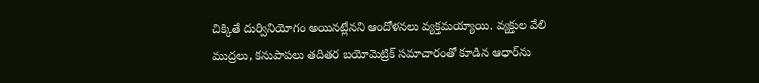చిక్కితే దుర్వినియోగం అయినట్లేనని ఆందోళనలు వ్యక్తమయ్యాయి. వ్యక్తుల వేలి ముద్రలు, కనుపాపలు తదితర బయోమెట్రిక్ సమాచారంతో కూడిన ఆధార్‌ను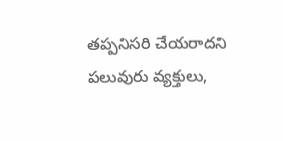తప్పనిసరి చేయరాదని పలువురు వ్యక్తులు,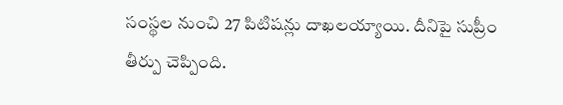సంస్థల నుంచి 27 పిటిషన్లు దాఖలయ్యాయి. దీనిపై సుప్రీం తీర్పు చెప్పింది.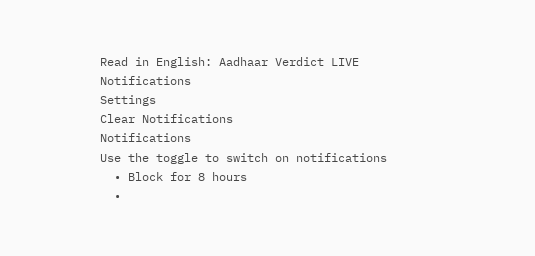Read in English: Aadhaar Verdict LIVE
Notifications
Settings
Clear Notifications
Notifications
Use the toggle to switch on notifications
  • Block for 8 hours
  •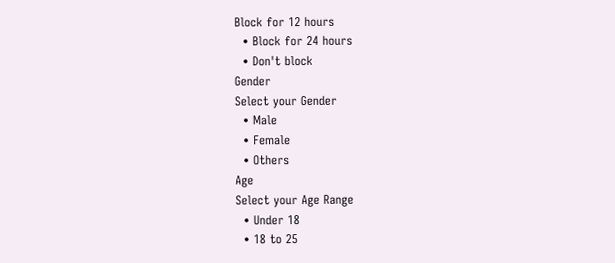Block for 12 hours
  • Block for 24 hours
  • Don't block
Gender
Select your Gender
  • Male
  • Female
  • Others
Age
Select your Age Range
  • Under 18
  • 18 to 25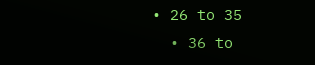• 26 to 35
  • 36 to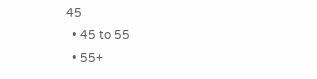45
  • 45 to 55
  • 55+